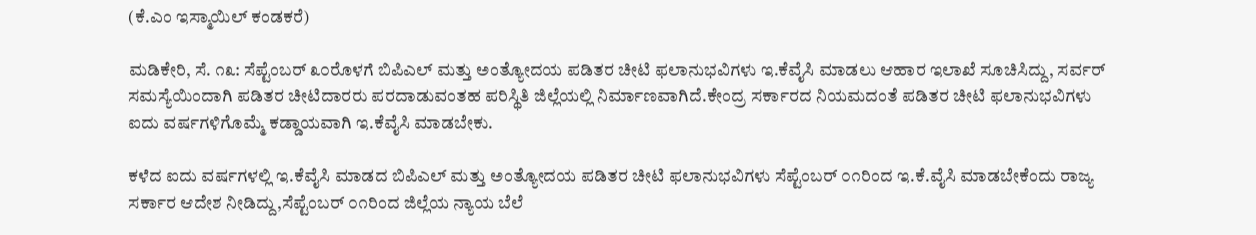(ಕೆ.ಎಂ ಇಸ್ಮಾಯಿಲ್ ಕಂಡಕರೆ)

ಮಡಿಕೇರಿ, ಸೆ. ೧೩: ಸೆಪ್ಟೆಂಬರ್ ೩೦ರೊಳಗೆ ಬಿಪಿಎಲ್ ಮತ್ತು ಅಂತ್ಯೋದಯ ಪಡಿತರ ಚೀಟಿ ಫಲಾನುಭವಿಗಳು ಇ.ಕೆವೈಸಿ ಮಾಡಲು ಆಹಾರ ಇಲಾಖೆ ಸೂಚಿಸಿದ್ದು, ಸರ್ವರ್ ಸಮಸ್ಯೆಯಿಂದಾಗಿ ಪಡಿತರ ಚೀಟಿದಾರರು ಪರದಾಡುವಂತಹ ಪರಿಸ್ಥಿತಿ ಜಿಲ್ಲೆಯಲ್ಲಿ ನಿರ್ಮಾಣವಾಗಿದೆ.ಕೇಂದ್ರ ಸರ್ಕಾರದ ನಿಯಮದಂತೆ ಪಡಿತರ ಚೀಟಿ ಫಲಾನುಭವಿಗಳು ಐದು ವರ್ಷಗಳಿಗೊಮ್ಮೆ ಕಡ್ಡಾಯವಾಗಿ ಇ.ಕೆವೈಸಿ ಮಾಡಬೇಕು.

ಕಳೆದ ಐದು ವರ್ಷಗಳಲ್ಲಿ ಇ.ಕೆವೈಸಿ ಮಾಡದ ಬಿಪಿಎಲ್ ಮತ್ತು ಅಂತ್ಯೋದಯ ಪಡಿತರ ಚೀಟಿ ಫಲಾನುಭವಿಗಳು ಸೆಪ್ಟೆಂಬರ್ ೦೧ರಿಂದ ಇ.ಕೆ.ವೈಸಿ ಮಾಡಬೇಕೆಂದು ರಾಜ್ಯ ಸರ್ಕಾರ ಆದೇಶ ನೀಡಿದ್ದು,ಸೆಪ್ಟೆಂಬರ್ ೦೧ರಿಂದ ಜಿಲ್ಲೆಯ ನ್ಯಾಯ ಬೆಲೆ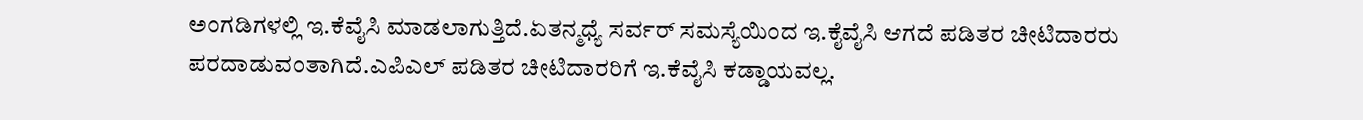ಅಂಗಡಿಗಳಲ್ಲಿ ಇ.ಕೆವೈಸಿ ಮಾಡಲಾಗುತ್ತಿದೆ.ಏತನ್ಮಧ್ಯೆ ಸರ್ವರ್ ಸಮಸ್ಯೆಯಿಂದ ಇ.ಕೈವೈಸಿ ಆಗದೆ ಪಡಿತರ ಚೀಟಿದಾರರು ಪರದಾಡುವಂತಾಗಿದೆ.ಎಪಿಎಲ್ ಪಡಿತರ ಚೀಟಿದಾರರಿಗೆ ಇ.ಕೆವೈಸಿ ಕಡ್ಡಾಯವಲ್ಲ.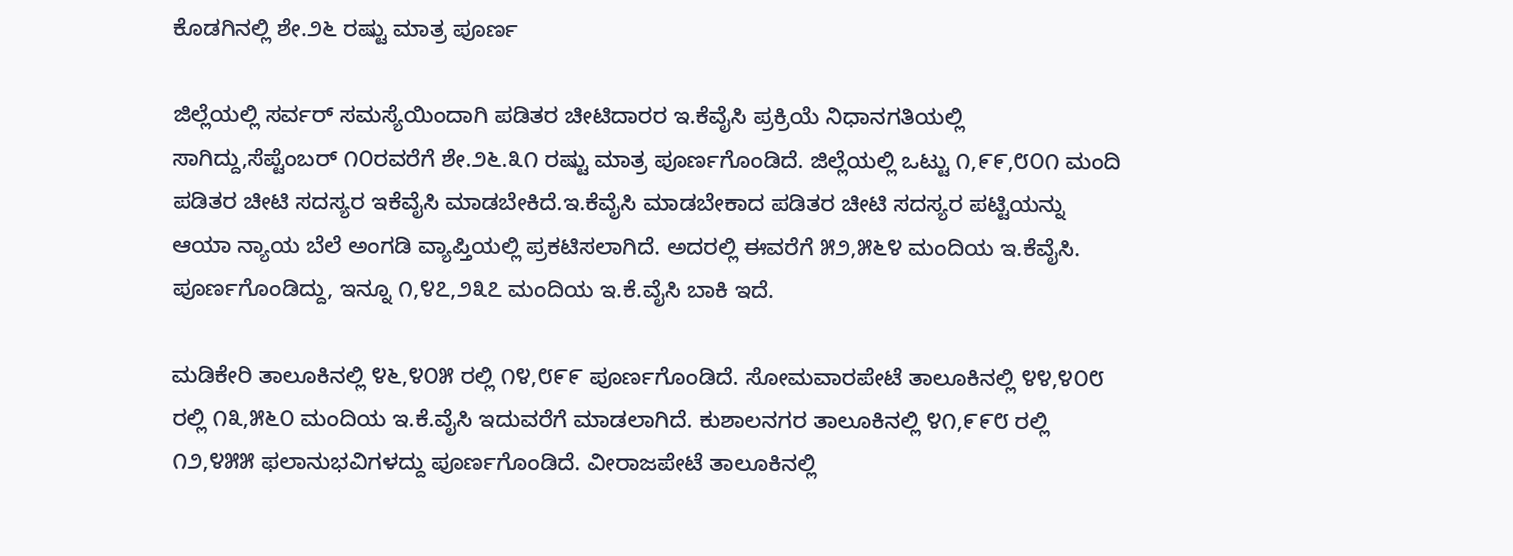ಕೊಡಗಿನಲ್ಲಿ ಶೇ.೨೬ ರಷ್ಟು ಮಾತ್ರ ಪೂರ್ಣ

ಜಿಲ್ಲೆಯಲ್ಲಿ ಸರ್ವರ್ ಸಮಸ್ಯೆಯಿಂದಾಗಿ ಪಡಿತರ ಚೀಟಿದಾರರ ಇ.ಕೆವೈಸಿ ಪ್ರಕ್ರಿಯೆ ನಿಧಾನಗತಿಯಲ್ಲಿ ಸಾಗಿದ್ದು,ಸೆಪ್ಟೆಂಬರ್ ೧೦ರವರೆಗೆ ಶೇ.೨೬.೩೧ ರಷ್ಟು ಮಾತ್ರ ಪೂರ್ಣಗೊಂಡಿದೆ. ಜಿಲ್ಲೆಯಲ್ಲಿ ಒಟ್ಟು ೧,೯೯,೮೦೧ ಮಂದಿ ಪಡಿತರ ಚೀಟಿ ಸದಸ್ಯರ ಇಕೆವೈಸಿ ಮಾಡಬೇಕಿದೆ.ಇ.ಕೆವೈಸಿ ಮಾಡಬೇಕಾದ ಪಡಿತರ ಚೀಟಿ ಸದಸ್ಯರ ಪಟ್ಟಿಯನ್ನು ಆಯಾ ನ್ಯಾಯ ಬೆಲೆ ಅಂಗಡಿ ವ್ಯಾಪ್ತಿಯಲ್ಲಿ ಪ್ರಕಟಿಸಲಾಗಿದೆ. ಅದರಲ್ಲಿ ಈವರೆಗೆ ೫೨,೫೬೪ ಮಂದಿಯ ಇ.ಕೆವೈಸಿ. ಪೂರ್ಣಗೊಂಡಿದ್ದು, ಇನ್ನೂ ೧,೪೭,೨೩೭ ಮಂದಿಯ ಇ.ಕೆ.ವೈಸಿ ಬಾಕಿ ಇದೆ.

ಮಡಿಕೇರಿ ತಾಲೂಕಿನಲ್ಲಿ ೪೬,೪೦೫ ರಲ್ಲಿ ೧೪,೮೯೯ ಪೂರ್ಣಗೊಂಡಿದೆ. ಸೋಮವಾರಪೇಟೆ ತಾಲೂಕಿನಲ್ಲಿ ೪೪,೪೦೮ ರಲ್ಲಿ ೧೩,೫೬೦ ಮಂದಿಯ ಇ.ಕೆ.ವೈಸಿ ಇದುವರೆಗೆ ಮಾಡಲಾಗಿದೆ. ಕುಶಾಲನಗರ ತಾಲೂಕಿನಲ್ಲಿ ೪೧,೯೯೮ ರಲ್ಲಿ ೧೨,೪೫೫ ಫಲಾನುಭವಿಗಳದ್ದು ಪೂರ್ಣಗೊಂಡಿದೆ. ವೀರಾಜಪೇಟೆ ತಾಲೂಕಿನಲ್ಲಿ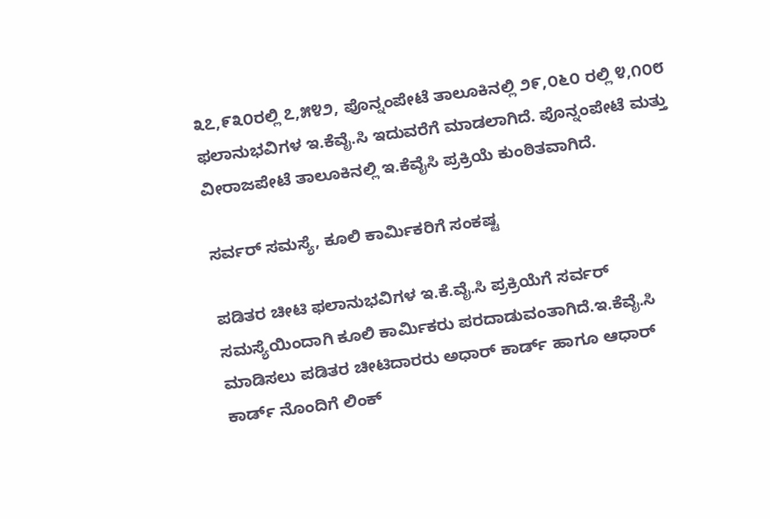೩೭,೯೩೦ರಲ್ಲಿ ೭,೫೪೨, ಪೊನ್ನಂಪೇಟೆ ತಾಲೂಕಿನಲ್ಲಿ ೨೯,೦೬೦ ರಲ್ಲಿ ೪,೧೦೮ ಫಲಾನುಭವಿಗಳ ಇ.ಕೆವೈ.ಸಿ ಇದುವರೆಗೆ ಮಾಡಲಾಗಿದೆ. ಪೊನ್ನಂಪೇಟೆ ಮತ್ತು ವೀರಾಜಪೇಟೆ ತಾಲೂಕಿನಲ್ಲಿ ಇ.ಕೆವೈಸಿ ಪ್ರಕ್ರಿಯೆ ಕುಂಠಿತವಾಗಿದೆ.

ಸರ್ವರ್ ಸಮಸ್ಯೆ, ಕೂಲಿ ಕಾರ್ಮಿಕರಿಗೆ ಸಂಕಷ್ಟ

ಪಡಿತರ ಚೀಟಿ ಫಲಾನುಭವಿಗಳ ಇ.ಕೆ.ವೈ.ಸಿ ಪ್ರಕ್ರಿಯೆಗೆ ಸರ್ವರ್ ಸಮಸ್ಯೆಯಿಂದಾಗಿ ಕೂಲಿ ಕಾರ್ಮಿಕರು ಪರದಾಡುವಂತಾಗಿದೆ.ಇ.ಕೆವೈ.ಸಿ ಮಾಡಿಸಲು ಪಡಿತರ ಚೀಟಿದಾರರು ಅಧಾರ್ ಕಾರ್ಡ್ ಹಾಗೂ ಆಧಾರ್ ಕಾರ್ಡ್ ನೊಂದಿಗೆ ಲಿಂಕ್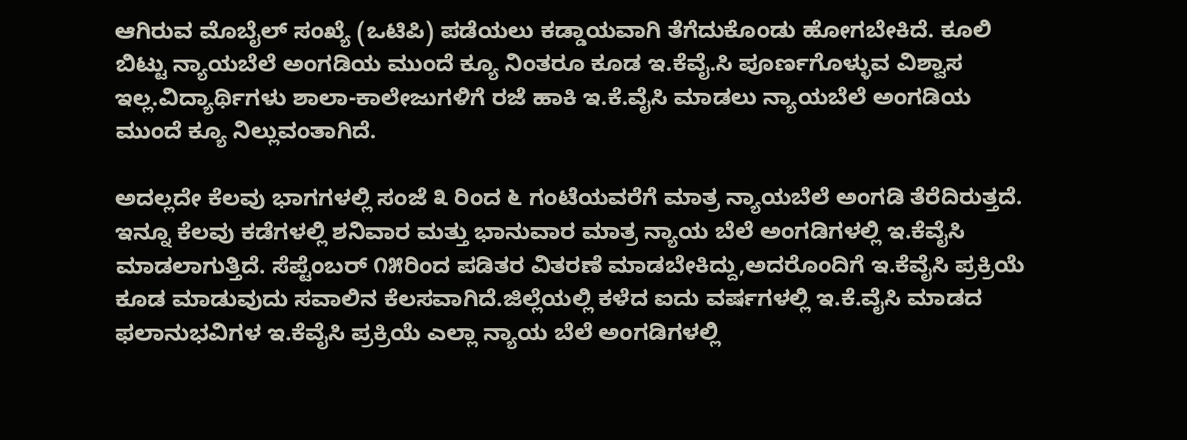ಆಗಿರುವ ಮೊಬೈಲ್ ಸಂಖ್ಯೆ (ಒಟಿಪಿ) ಪಡೆಯಲು ಕಡ್ಡಾಯವಾಗಿ ತೆಗೆದುಕೊಂಡು ಹೋಗಬೇಕಿದೆ. ಕೂಲಿ ಬಿಟ್ಟು ನ್ಯಾಯಬೆಲೆ ಅಂಗಡಿಯ ಮುಂದೆ ಕ್ಯೂ ನಿಂತರೂ ಕೂಡ ಇ.ಕೆವೈ.ಸಿ ಪೂರ್ಣಗೊಳ್ಳುವ ವಿಶ್ವಾಸ ಇಲ್ಲ.ವಿದ್ಯಾರ್ಥಿಗಳು ಶಾಲಾ-ಕಾಲೇಜುಗಳಿಗೆ ರಜೆ ಹಾಕಿ ಇ.ಕೆ.ವೈಸಿ ಮಾಡಲು ನ್ಯಾಯಬೆಲೆ ಅಂಗಡಿಯ ಮುಂದೆ ಕ್ಯೂ ನಿಲ್ಲುವಂತಾಗಿದೆ.

ಅದಲ್ಲದೇ ಕೆಲವು ಭಾಗಗಳಲ್ಲಿ ಸಂಜೆ ೩ ರಿಂದ ೬ ಗಂಟೆಯವರೆಗೆ ಮಾತ್ರ ನ್ಯಾಯಬೆಲೆ ಅಂಗಡಿ ತೆರೆದಿರುತ್ತದೆ. ಇನ್ನೂ ಕೆಲವು ಕಡೆಗಳಲ್ಲಿ ಶನಿವಾರ ಮತ್ತು ಭಾನುವಾರ ಮಾತ್ರ ನ್ಯಾಯ ಬೆಲೆ ಅಂಗಡಿಗಳಲ್ಲಿ ಇ.ಕೆವೈಸಿ ಮಾಡಲಾಗುತ್ತಿದೆ. ಸೆಪ್ಟೆಂಬರ್ ೧೫ರಿಂದ ಪಡಿತರ ವಿತರಣೆ ಮಾಡಬೇಕಿದ್ದು,ಅದರೊಂದಿಗೆ ಇ.ಕೆವೈಸಿ ಪ್ರಕ್ರಿಯೆ ಕೂಡ ಮಾಡುವುದು ಸವಾಲಿನ ಕೆಲಸವಾಗಿದೆ.ಜಿಲ್ಲೆಯಲ್ಲಿ ಕಳೆದ ಐದು ವರ್ಷಗಳಲ್ಲಿ ಇ.ಕೆ.ವೈಸಿ ಮಾಡದ ಫಲಾನುಭವಿಗಳ ಇ.ಕೆವೈಸಿ ಪ್ರಕ್ರಿಯೆ ಎಲ್ಲಾ ನ್ಯಾಯ ಬೆಲೆ ಅಂಗಡಿಗಳಲ್ಲಿ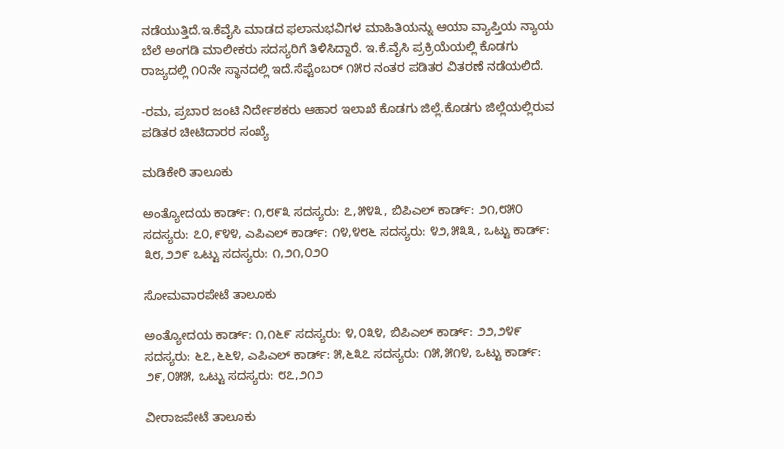ನಡೆಯುತ್ತಿದೆ.ಇ.ಕೆವೈಸಿ ಮಾಡದ ಫಲಾನುಭವಿಗಳ ಮಾಹಿತಿಯನ್ನು ಆಯಾ ವ್ಯಾಪ್ತಿಯ ನ್ಯಾಯ ಬೆಲೆ ಅಂಗಡಿ ಮಾಲೀಕರು ಸದಸ್ಯರಿಗೆ ತಿಳಿಸಿದ್ದಾರೆ. ಇ.ಕೆ.ವೈಸಿ ಪ್ರಕ್ರಿಯೆಯಲ್ಲಿ ಕೊಡಗು ರಾಜ್ಯದಲ್ಲಿ ೧೦ನೇ ಸ್ಥಾನದಲ್ಲಿ ಇದೆ.ಸೆಪ್ಟೆಂಬರ್ ೧೫ರ ನಂತರ ಪಡಿತರ ವಿತರಣೆ ನಡೆಯಲಿದೆ.

-ರಮ, ಪ್ರಬಾರ ಜಂಟಿ ನಿರ್ದೇಶಕರು ಆಹಾರ ಇಲಾಖೆ ಕೊಡಗು ಜಿಲ್ಲೆ.ಕೊಡಗು ಜಿಲ್ಲೆಯಲ್ಲಿರುವ ಪಡಿತರ ಚೀಟಿದಾರರ ಸಂಖ್ಯೆ

ಮಡಿಕೇರಿ ತಾಲೂಕು

ಅಂತ್ಯೋದಯ ಕಾರ್ಡ್: ೧,೮೯೩ ಸದಸ್ಯರು: ೭,೫೪೩, ಬಿಪಿಎಲ್ ಕಾರ್ಡ್: ೨೧,೮೫೦ ಸದಸ್ಯರು: ೭೦,೯೪೪, ಎಪಿಎಲ್ ಕಾರ್ಡ್: ೧೪,೪೮೬ ಸದಸ್ಯರು: ೪೨,೫೩೩, ಒಟ್ಟು ಕಾರ್ಡ್: ೩೮,೨೨೯ ಒಟ್ಟು ಸದಸ್ಯರು: ೧,೨೧,೦೨೦

ಸೋಮವಾರಪೇಟೆ ತಾಲೂಕು

ಅಂತ್ಯೋದಯ ಕಾರ್ಡ್: ೧,೧೬೯ ಸದಸ್ಯರು: ೪,೦೩೪, ಬಿಪಿಎಲ್ ಕಾರ್ಡ್: ೨೨,೨೪೯ ಸದಸ್ಯರು: ೬೭,೬೬೪, ಎಪಿಎಲ್ ಕಾರ್ಡ್: ೫,೬೩೭ ಸದಸ್ಯರು: ೧೫,೫೧೪, ಒಟ್ಟು ಕಾರ್ಡ್: ೨೯,೦೫೫, ಒಟ್ಟು ಸದಸ್ಯರು: ೮೭,೨೧೨

ವೀರಾಜಪೇಟೆ ತಾಲೂಕು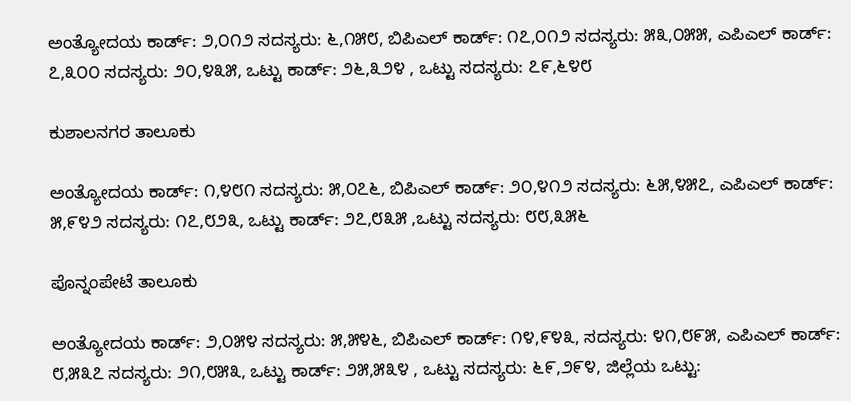ಅಂತ್ಯೋದಯ ಕಾರ್ಡ್: ೨,೦೧೨ ಸದಸ್ಯರು: ೬,೧೫೮, ಬಿಪಿಎಲ್ ಕಾರ್ಡ್: ೧೭,೦೧೨ ಸದಸ್ಯರು: ೫೩,೦೫೫, ಎಪಿಎಲ್ ಕಾರ್ಡ್: ೭,೩೦೦ ಸದಸ್ಯರು: ೨೦,೪೩೫, ಒಟ್ಟು ಕಾರ್ಡ್: ೨೬,೩೨೪ , ಒಟ್ಟು ಸದಸ್ಯರು: ೭೯,೬೪೮

ಕುಶಾಲನಗರ ತಾಲೂಕು

ಅಂತ್ಯೋದಯ ಕಾರ್ಡ್: ೧,೪೮೧ ಸದಸ್ಯರು: ೫,೦೭೬, ಬಿಪಿಎಲ್ ಕಾರ್ಡ್: ೨೦,೪೧೨ ಸದಸ್ಯರು: ೬೫,೪೫೭, ಎಪಿಎಲ್ ಕಾರ್ಡ್: ೫,೯೪೨ ಸದಸ್ಯರು: ೧೭,೮೨೩, ಒಟ್ಟು ಕಾರ್ಡ್: ೨೭,೮೩೫ ,ಒಟ್ಟು ಸದಸ್ಯರು: ೮೮,೩೫೬

ಪೊನ್ನಂಪೇಟೆ ತಾಲೂಕು

ಅಂತ್ಯೋದಯ ಕಾರ್ಡ್: ೨,೦೫೪ ಸದಸ್ಯರು: ೫,೫೪೬, ಬಿಪಿಎಲ್ ಕಾರ್ಡ್: ೧೪,೯೪೩, ಸದಸ್ಯರು: ೪೧,೮೯೫, ಎಪಿಎಲ್ ಕಾರ್ಡ್: ೮,೫೩೭ ಸದಸ್ಯರು: ೨೧,೮೫೩, ಒಟ್ಟು ಕಾರ್ಡ್: ೨೫,೫೩೪ , ಒಟ್ಟು ಸದಸ್ಯರು: ೬೯,೨೯೪, ಜಿಲ್ಲೆಯ ಒಟ್ಟು: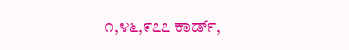೧,೪೬,೯೭೭ ಕಾರ್ಡ್,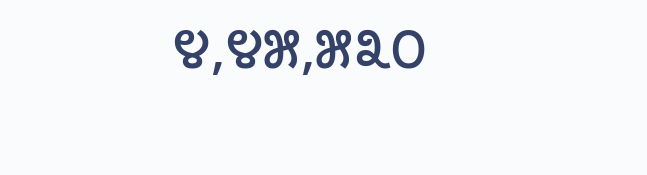೪,೪೫,೫೩೦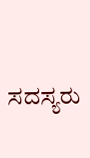ಸದಸ್ಯರು